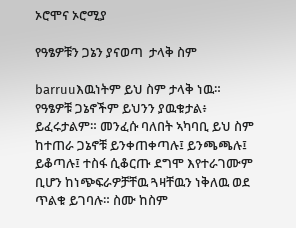ኦሮሞና ኦሮሚያ

የዓፄዎቹን ጋኔን ያናወጣ  ታላቅ ስም

barruuእዉነትም ይህ ስም ታላቅ ነዉ። የዓፄዎቹ ጋኔኖችም ይህንን ያዉቁታል፥ ይፈሩታልም። መንፈሱ ባለበት ኣካባቢ ይህ ስም ከተጠራ ጋኔኖቹ ይንቀጠቀጣሉ፤ ይንጫጫሉ፤ ይቆጣሉ፤ ተስፋ ሲቆርጡ ደግሞ እየተራገሙም ቢሆን ከነጭፍራዎቻቸዉ ጓዛቸዉን ነቅለዉ ወደ ጥልቁ ይገባሉ። ስሙ ከስም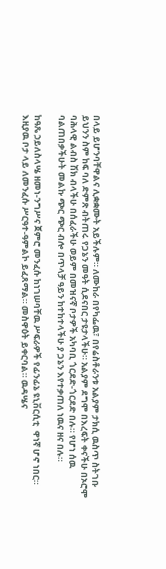በላይ ይሆንባቸዋልና ሊቋቋሙት አይችሉም። ለሙከራ በየካፌዉ፣ በየሬስቶራንቱ አልያም ታክሲ ዉስጥ ስትገቡ ይህንን ስም ከፍ ባለ ድምጽ ብትጠሩ የጋኔን መዓት ሲደናበር ታዩታላችሁ። አልያም ደግሞ በእረፍት ቀናችሁ በኦሮሞ ባሕላዊ ልብስ ሽክ ብላችሁ በሰፈራችሁ ወይም በመዝናኛ ቦታዎች አካባቢ ጎርደድ-ጎርደድ በሉ። የሆነ ሰዉ ባልጠበቃችሁት መልኩ ጭር ጭር ብሎ በጥላቻ ዓይን ከተከተላችሁ ያ ጋኔን እየተቃጠለ ነዉና ዘና በሉ።

ከዓጼ ኃይለስላሤ ዘመነ-ንግሥና ጀምሮ መንፈሱ ከነገሠባቸዉ ሥፍራዎች የፊንፊኔ ዩኒቨርሲቲ  ዋነኛ ሆኖ ነበር። እዚያዉ ቦታ ላይ ለመንፈሱ ሥርዓተ-ዓምልኮ ይፈጸማል። መስዋዕት ይቀርባል። ዉዳሤና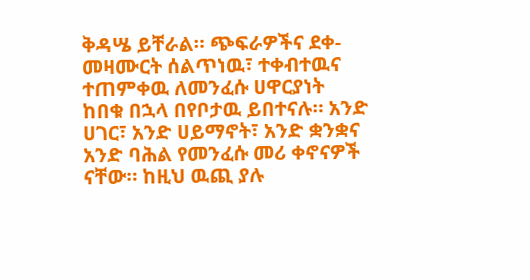ቅዳሤ ይቸራል። ጭፍራዎችና ደቀ-መዛሙርት ሰልጥነዉ፣ ተቀብተዉና ተጠምቀዉ ለመንፈሱ ሀዋርያነት ከበቁ በኋላ በየቦታዉ ይበተናሉ። አንድ ሀገር፣ አንድ ሀይማኖት፣ አንድ ቋንቋና አንድ ባሕል የመንፈሱ መሪ ቀኖናዎች ናቸው። ከዚህ ዉጪ ያሉ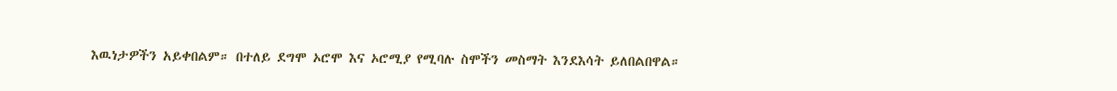እዉነታዎችን አይቀበልም። በተለይ ደግሞ ኦሮሞ እና ኦሮሚያ የሚባሉ ስሞችን መስማት እንደእሳት ይለበልበዋል።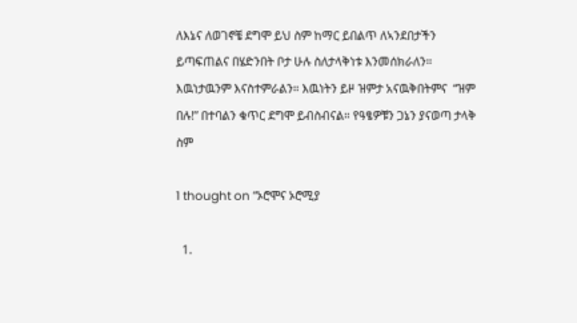ለእኔና ለወገኖቼ ደግሞ ይህ ስም ከማር ይበልጥ ለኣንደበታችን ይጣፍጠልና በሄድንበት ቦታ ሁሉ ስለታላቅነቱ እንመሰክራለን። እዉነታዉንም እናስተምራልን። እዉነትን ይዞ ዝምታ አናዉቅበትምና  “ዝም በሉ!” በተባልን ቁጥር ደግሞ ይብስብናል። የዓፄዎቹን ጋኔን ያናወጣ ታላቅ ስም

1 thought on “ኦሮሞና ኦሮሚያ

  1.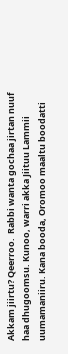Akkam jiirtu? Qeerroo.  Rabbi wanta gochaa jirtan nuuf haa dhugoomsu. Kunoo, warri akka Jiituu Lammii uumamaniiru. Kana booda, Oromoo maaltu boodatti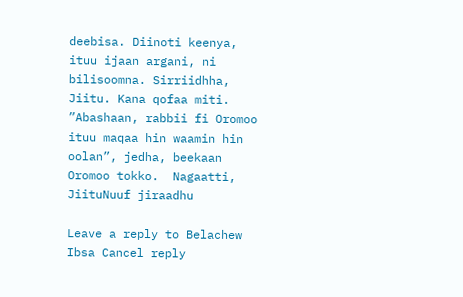deebisa. Diinoti keenya, ituu ijaan argani, ni bilisoomna. Sirriidhha, Jiitu. Kana qofaa miti. ”Abashaan, rabbii fi Oromoo ituu maqaa hin waamin hin oolan”, jedha, beekaan Oromoo tokko.  Nagaatti, JiituNuuf jiraadhu

Leave a reply to Belachew Ibsa Cancel reply